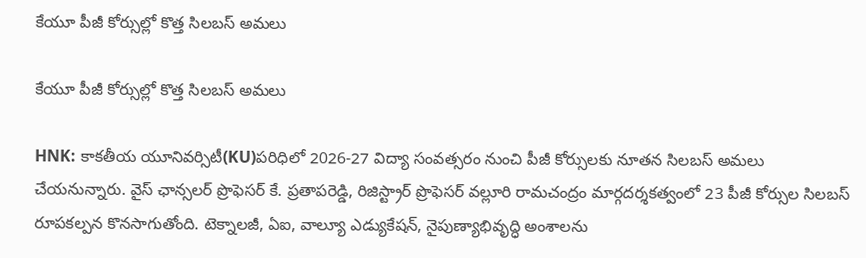కేయూ పీజీ కోర్సుల్లో కొత్త సిలబస్ అమలు

కేయూ పీజీ కోర్సుల్లో కొత్త సిలబస్ అమలు

HNK: కాకతీయ యూనివర్సిటీ(KU)పరిధిలో 2026-27 విద్యా సంవత్సరం నుంచి పీజీ కోర్సులకు నూతన సిలబస్ అమలు చేయనున్నారు. వైస్ ఛాన్సలర్ ప్రొఫెసర్ కే. ప్రతాపరెడ్డి, రిజిస్ట్రార్ ప్రొఫెసర్ వల్లూరి రామచంద్రం మార్గదర్శకత్వంలో 23 పీజీ కోర్సుల సిలబస్ రూపకల్పన కొనసాగుతోంది. టెక్నాలజీ, ఏఐ, వాల్యూ ఎడ్యుకేషన్, నైపుణ్యాభివృద్ధి అంశాలను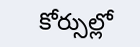కోర్సుల్లో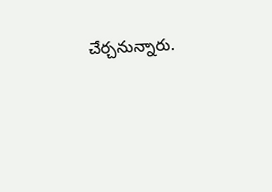చేర్చనున్నారు.